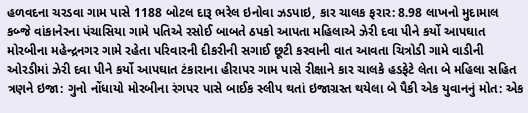હળવદના ચરડવા ગામ પાસે 1188 બોટલ દારૂ ભરેલ ઇનોવા ઝડપાઇ, કાર ચાલક ફરાર: 8.98 લાખનો મુદામાલ કબ્જે વાંકાનેરના પંચાસિયા ગામે પતિએ રસોઈ બાબતે ઠપકો આપતા મહિલાએ ઝેરી દવા પીને કર્યો આપઘાત મોરબીના મહેન્દ્રનગર ગામે રહેતા પરિવારની દીકરીની સગાઈ છૂટી કરવાની વાત આવતા ચિત્રોડી ગામે વાડીની ઓરડીમાં ઝેરી દવા પીને કર્યો આપઘાત ટંકારાના હીરાપર ગામ પાસે રીક્ષાને કાર ચાલકે હડફેટે લેતા બે મહિલા સહિત ત્રણને ઇજા: ગુનો નોંધાયો મોરબીના રંગપર પાસે બાઈક સ્લીપ થતાં ઇજાગ્રસ્ત થયેલા બે પૈકી એક યુવાનનું મોત: એક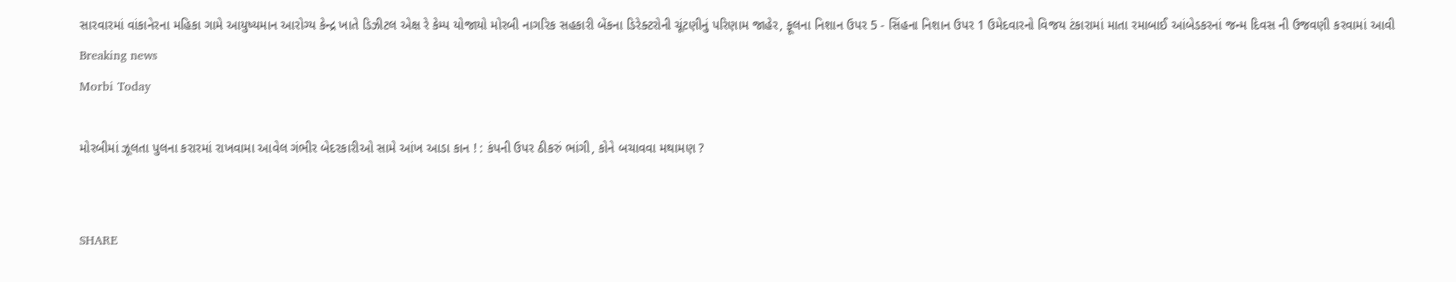સારવારમાં વાંકાનેરના મહિકા ગામે આયુષ્યમાન આરોગ્ય કેન્દ્ર ખાતે ડિઝીટલ એક્ષ રે કેમ્પ યોજાયો મોરબી નાગરિક સહકારી બેંકના ડિરેક્ટરોની ચૂંટણીનું પરિણામ જાહેર, ફૂલના નિશાન ઉપર 5 - સિંહના નિશાન ઉપર 1 ઉમેદવારનો વિજય ટંકારામાં માતા રમાબાઈ આંબેડકરનાં જન્મ દિવસ ની ઉજવણી કરવામાં આવી
Breaking news
Morbi Today

મોરબીમાં ઝૂલતા પુલના કરારમાં રાખવામા આવેલ ગંભીર બેદરકારીઓ સામે આંખ આડા કાન ! : કંપની ઉપર ઠીકરું ભાંગી, કોને બચાવવા મથામણ ?


SHARE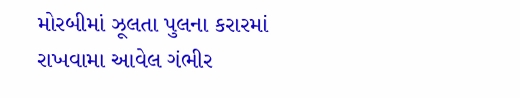મોરબીમાં ઝૂલતા પુલના કરારમાં રાખવામા આવેલ ગંભીર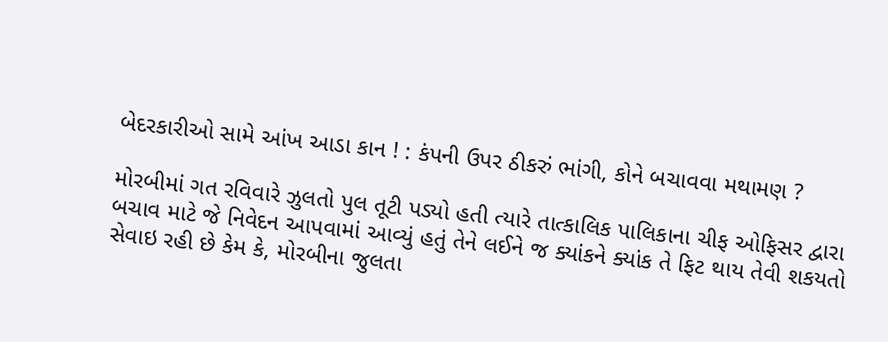બેદરકારીઓ સામે આંખ આડા કાન ! : કંપની ઉપર ઠીકરું ભાંગી, કોને બચાવવા મથામણ ?

મોરબીમાં ગત રવિવારે ઝુલતો પુલ તૂટી પડ્યો હતી ત્યારે તાત્કાલિક પાલિકાના ચીફ ઓફિસર દ્વારા બચાવ માટે જે નિવેદન આપવામાં આવ્યું હતું તેને લઈને જ ક્યાંકને ક્યાંક તે ફિટ થાય તેવી શકયતો સેવાઇ રહી છે કેમ કે, મોરબીના જુલતા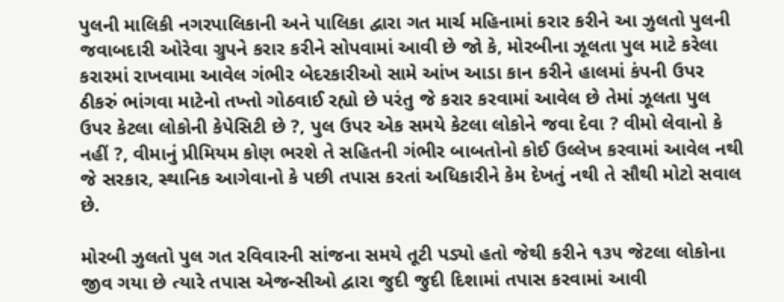પુલની માલિકી નગરપાલિકાની અને પાલિકા દ્વારા ગત માર્ચ મહિનામાં કરાર કરીને આ ઝુલતો પુલની જવાબદારી ઓરેવા ગ્રુપને કરાર કરીને સોપવામાં આવી છે જો કે, મોરબીના ઝૂલતા પુલ માટે કરેલા કરારમાં રાખવામા આવેલ ગંભીર બેદરકારીઓ સામે આંખ આડા કાન કરીને હાલમાં કંપની ઉપર ઠીકરું ભાંગવા માટેનો તખ્તો ગોઠવાઈ રહ્યો છે પરંતુ જે કરાર કરવામાં આવેલ છે તેમાં ઝૂલતા પુલ ઉપર કેટલા લોકોની કેપેસિટી છે ?, પુલ ઉપર એક સમયે કેટલા લોકોને જવા દેવા ? વીમો લેવાનો કે નહીં ?, વીમાનું પ્રીમિયમ કોણ ભરશે તે સહિતની ગંભીર બાબતોનો કોઈ ઉલ્લેખ કરવામાં આવેલ નથી જે સરકાર, સ્થાનિક આગેવાનો કે પછી તપાસ કરતાં અધિકારીને કેમ દેખતું નથી તે સૌથી મોટો સવાલ છે.

મોરબી ઝુલતો પુલ ગત રવિવારની સાંજના સમયે તૂટી પડ્યો હતો જેથી કરીને ૧૩૫ જેટલા લોકોના જીવ ગયા છે ત્યારે તપાસ એજન્સીઓ દ્વારા જુદી જુદી દિશામાં તપાસ કરવામાં આવી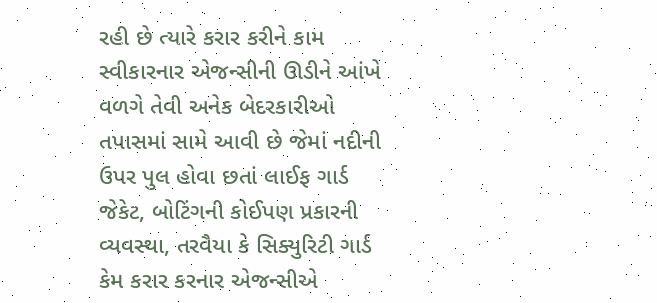રહી છે ત્યારે કરાર કરીને કામ સ્વીકારનાર એજન્સીની ઊડીને આંખે વળગે તેવી અનેક બેદરકારીઓ તપાસમાં સામે આવી છે જેમાં નદીની ઉપર પુલ હોવા છતાં લાઈફ ગાર્ડ જેકેટ, બોટિંગની કોઈપણ પ્રકારની વ્યવસ્થા, તરવૈયા કે સિક્યુરિટી ગાર્ડ કેમ કરાર કરનાર એજન્સીએ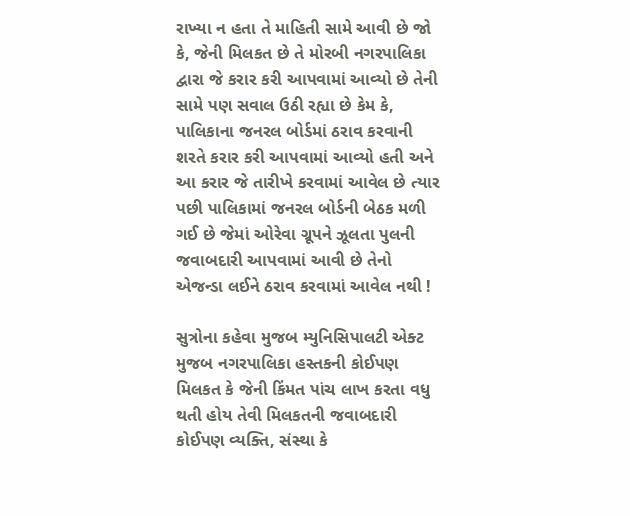રાખ્યા ન હતા તે માહિતી સામે આવી છે જો કે, જેની મિલકત છે તે મોરબી નગરપાલિકા દ્વારા જે કરાર કરી આપવામાં આવ્યો છે તેની સામે પણ સવાલ ઉઠી રહ્યા છે કેમ કે, પાલિકાના જનરલ બોર્ડમાં ઠરાવ કરવાની શરતે કરાર કરી આપવામાં આવ્યો હતી અને આ કરાર જે તારીખે કરવામાં આવેલ છે ત્યાર પછી પાલિકામાં જનરલ બોર્ડની બેઠક મળી ગઈ છે જેમાં ઓરેવા ગ્રૂપને ઝૂલતા પુલની જવાબદારી આપવામાં આવી છે તેનો એજન્ડા લઈને ઠરાવ કરવામાં આવેલ નથી !

સુત્રોના કહેવા મુજબ મ્યુનિસિપાલટી એક્ટ મુજબ નગરપાલિકા હસ્તકની કોઈપણ મિલકત કે જેની કિંમત પાંચ લાખ કરતા વધુ થતી હોય તેવી મિલકતની જવાબદારી કોઈપણ વ્યક્તિ, સંસ્થા કે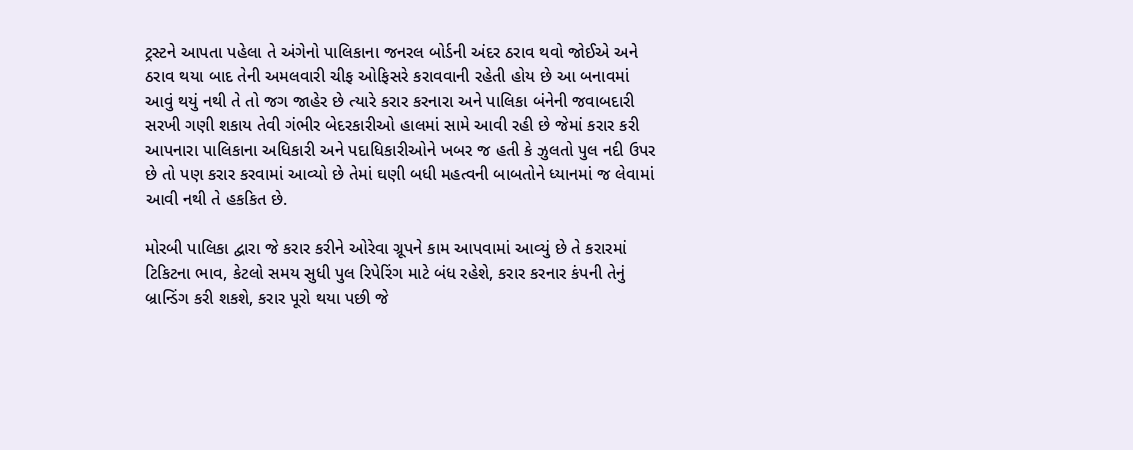ટ્રસ્ટને આપતા પહેલા તે અંગેનો પાલિકાના જનરલ બોર્ડની અંદર ઠરાવ થવો જોઈએ અને ઠરાવ થયા બાદ તેની અમલવારી ચીફ ઓફિસરે કરાવવાની રહેતી હોય છે આ બનાવમાં આવું થયું નથી તે તો જગ જાહેર છે ત્યારે કરાર કરનારા અને પાલિકા બંનેની જવાબદારી સરખી ગણી શકાય તેવી ગંભીર બેદરકારીઓ હાલમાં સામે આવી રહી છે જેમાં કરાર કરી આપનારા પાલિકાના અધિકારી અને પદાધિકારીઓને ખબર જ હતી કે ઝુલતો પુલ નદી ઉપર છે તો પણ કરાર કરવામાં આવ્યો છે તેમાં ઘણી બધી મહત્વની બાબતોને ધ્યાનમાં જ લેવામાં આવી નથી તે હકકિત છે.

મોરબી પાલિકા દ્વારા જે કરાર કરીને ઓરેવા ગ્રૂપને કામ આપવામાં આવ્યું છે તે કરારમાં ટિકિટના ભાવ, કેટલો સમય સુધી પુલ રિપેરિંગ માટે બંધ રહેશે, કરાર કરનાર કંપની તેનું બ્રાન્ડિંગ કરી શકશે, કરાર પૂરો થયા પછી જે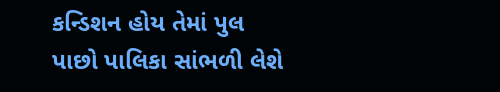કન્ડિશન હોય તેમાં પુલ પાછો પાલિકા સાંભળી લેશે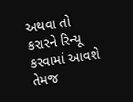અથવા તો કરારને રિન્યૂ કરવામાં આવશે તેમજ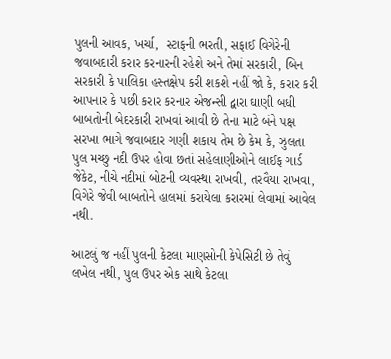પુલની આવક, ખર્ચા,  સ્ટાફની ભરતી, સફાઈ વિગેરેની જવાબદારી કરાર કરનારની રહેશે અને તેમાં સરકારી, બિન સરકારી કે પાલિકા હસ્તક્ષેપ કરી શકશે નહીં જો કે, કરાર કરી આપનાર કે પછી કરાર કરનાર એજન્સી દ્વારા ઘાણી બધી બાબતોની બેદરકારી રાખવાં આવી છે તેના માટે બંને પક્ષ સરખા ભાગે જવાબદાર ગણી શકાય તેમ છે કેમ કે, ઝુલતા પુલ મચ્છુ નદી ઉપર હોવા છતાં સહેલાણીઓને લાઈફ ગાર્ડ જેકેટ, નીચે નદીમાં બોટની વ્યવસ્થા રાખવી, તરવૈયા રાખવા, વિગેરે જેવી બાબતોને હાલમાં કરાયેલા કરારમાં લેવામાં આવેલ નથી.

આટલું જ નહીં પુલની કેટલા માણસોની કેપેસિટી છે તેવું લખેલ નથી, પુલ ઉપર એક સાથે કેટલા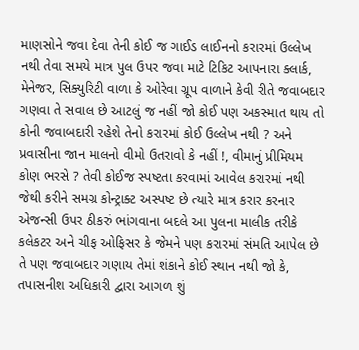માણસોને જવા દેવા તેની કોઈ જ ગાઈડ લાઈનનો કરારમાં ઉલ્લેખ નથી તેવા સમયે માત્ર પુલ ઉપર જવા માટે ટિકિટ આપનારા ક્લાર્ક, મેનેજર, સિક્યુરિટી વાળા કે ઓરેવા ગ્રૂપ વાળાને કેવી રીતે જવાબદાર ગણવા તે સવાલ છે આટલું જ નહીં જો કોઈ પણ અકસ્માત થાય તો કોની જવાબદારી રહેશે તેનો કરારમાં કોઈ ઉલ્લેખ નથી ? અને પ્રવાસીના જાન માલનો વીમો ઉતરાવો કે નહીં !, વીમાનું પ્રીમિયમ કોણ ભરસે ? તેવી કોઈજ સ્પષ્ટતા કરવામાં આવેલ કરારમાં નથી જેથી કરીને સમગ્ર કોન્ટ્રાક્ટ અસ્પષ્ટ છે ત્યારે માત્ર કરાર કરનાર એજન્સી ઉપર ઠીકરું ભાંગવાના બદલે આ પુલના માલીક તરીકે કલેકટર અને ચીફ ઓફિસર કે જેમને પણ કરારમાં સંમતિ આપેલ છે તે પણ જવાબદાર ગણાય તેમાં શંકાને કોઈ સ્થાન નથી જો કે, તપાસનીશ અધિકારી દ્વારા આગળ શું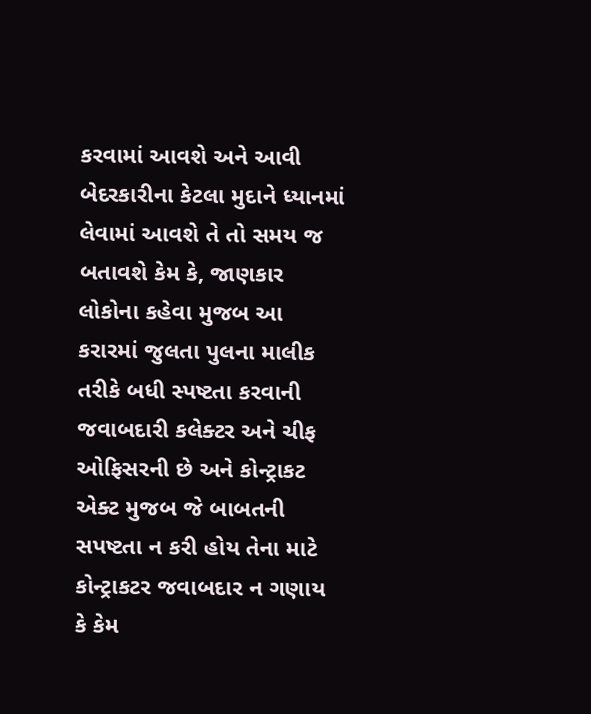કરવામાં આવશે અને આવી બેદરકારીના કેટલા મુદાને ધ્યાનમાં લેવામાં આવશે તે તો સમય જ બતાવશે કેમ કે, જાણકાર લોકોના કહેવા મુજબ આ કરારમાં જુલતા પુલના માલીક તરીકે બધી સ્પષ્ટતા કરવાની જવાબદારી કલેક્ટર અને ચીફ ઓફિસરની છે અને કોન્ટ્રાકટ એક્ટ મુજબ જે બાબતની સપષ્ટતા ન કરી હોય તેના માટે કોન્ટ્રાકટર જવાબદાર ન ગણાય કે કેમ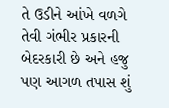તે ઉડીને આંખે વળગે તેવી ગંભીર પ્રકારની બેદરકારી છે અને હજુ પણ આગળ તપાસ શું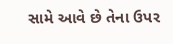સામે આવે છે તેના ઉપર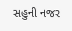સહુની નજર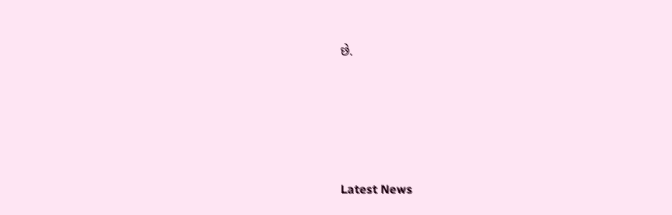છે.






Latest News